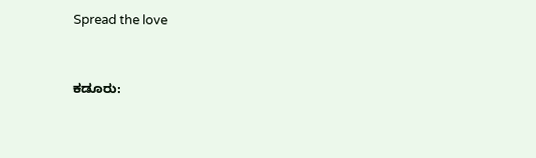Spread the love



ಕಡೂರು: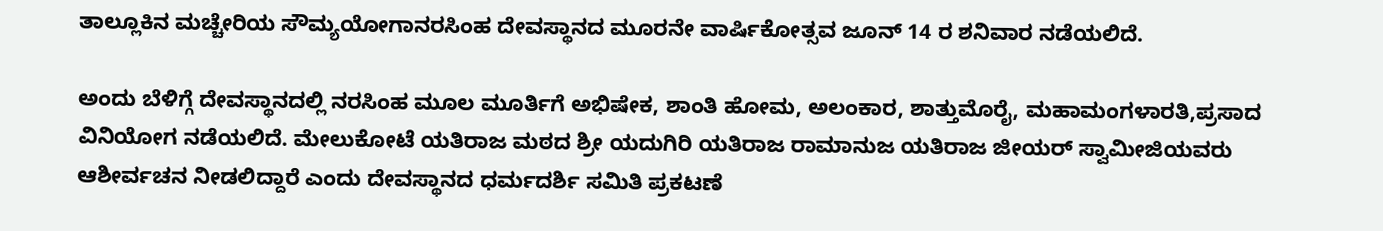ತಾಲ್ಲೂಕಿನ ಮಚ್ಚೇರಿಯ ಸೌಮ್ಯಯೋಗಾನರಸಿಂಹ ದೇವಸ್ಥಾನದ ಮೂರನೇ ವಾರ್ಷಿಕೋತ್ಸವ ಜೂನ್ 14 ರ ಶನಿವಾರ ನಡೆಯಲಿದೆ.

ಅಂದು ಬೆಳಿಗ್ಗೆ ದೇವಸ್ಥಾನದಲ್ಲಿ ನರಸಿಂಹ ಮೂಲ ಮೂರ್ತಿಗೆ ಅಭಿಷೇಕ, ಶಾಂತಿ ಹೋಮ, ಅಲಂಕಾರ, ಶಾತ್ತುಮೊರೈ, ಮಹಾಮಂಗಳಾರತಿ,ಪ್ರಸಾದ ವಿನಿಯೋಗ ನಡೆಯಲಿದೆ. ಮೇಲುಕೋಟೆ ಯತಿರಾಜ ಮಠದ ಶ್ರೀ ಯದುಗಿರಿ ಯತಿರಾಜ ರಾಮಾನುಜ ಯತಿರಾಜ ಜೀಯರ್ ಸ್ವಾಮೀಜಿಯವರು ಆಶೀರ್ವಚನ ನೀಡಲಿದ್ದಾರೆ ಎಂದು ದೇವಸ್ಥಾನದ ಧರ್ಮದರ್ಶಿ ಸಮಿತಿ ಪ್ರಕಟಣೆ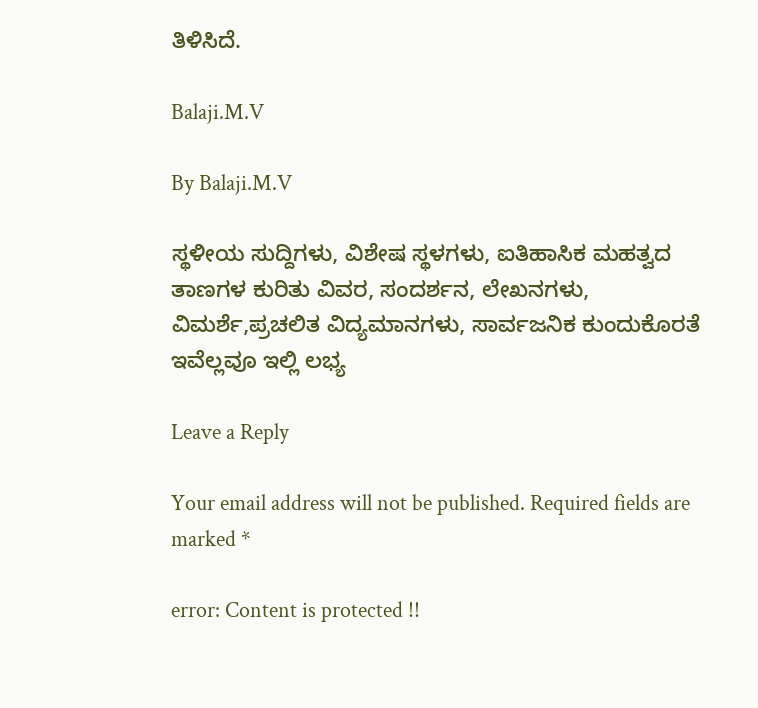ತಿಳಿಸಿದೆ.

Balaji.M.V

By Balaji.M.V

ಸ್ಥಳೀಯ ಸುದ್ದಿಗಳು, ವಿಶೇಷ ಸ್ಥಳಗಳು, ಐತಿಹಾಸಿಕ ಮಹತ್ವದ ತಾಣಗಳ ಕುರಿತು ವಿವರ, ಸಂದರ್ಶನ, ಲೇಖನಗಳು, ವಿಮರ್ಶೆ,ಪ್ರಚಲಿತ ವಿದ್ಯಮಾನಗಳು, ಸಾರ್ವಜನಿಕ ಕುಂದುಕೊರತೆ ಇವೆಲ್ಲವೂ ಇಲ್ಲಿ ಲಭ್ಯ

Leave a Reply

Your email address will not be published. Required fields are marked *

error: Content is protected !!